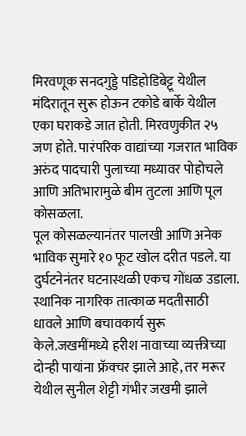मिरवणूक सनदगुड्डे पडिहोडिबेट्टू येथील मंदिरातून सुरू होऊन टकोडे बार्के येथील एका घराकडे जात होती. मिरवणुकीत २५ जण होते. पारंपरिक वाद्यांच्या गजरात भाविक अरुंद पादचारी पुलाच्या मध्यावर पोहोचले आणि अतिभारामुळे बीम तुटला आणि पूल कोसळला.
पूल कोसळल्यानंतर पालखी आणि अनेक भाविक सुमारे १० फूट खोल दरीत पडले. या दुर्घटनेनंतर घटनास्थळी एकच गोंधळ उडाला. स्थानिक नागरिक तात्काळ मदतीसाठी धावले आणि बचावकार्य सुरू केले.जखमींमध्ये हरीश नावाच्या व्यक्तीच्या दोन्ही पायांना फ्रॅक्चर झाले आहे, तर मरूर येथील सुनील शेट्टी गंभीर जखमी झाले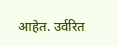आहेत. उर्वरित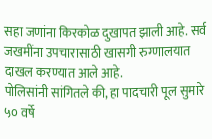सहा जणांना किरकोळ दुखापत झाली आहे. सर्व जखमींना उपचारासाठी खासगी रुग्णालयात दाखल करण्यात आले आहे.
पोलिसांनी सांगितले की, हा पादचारी पूल सुमारे ५० वर्षे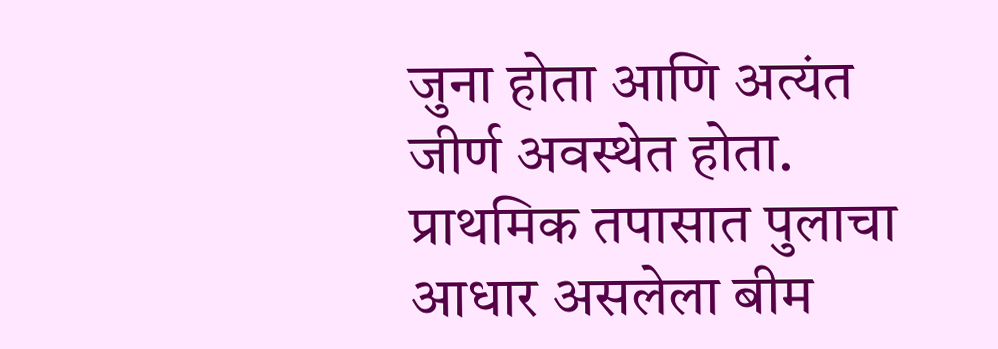जुना होता आणि अत्यंत जीर्ण अवस्थेत होता. प्राथमिक तपासात पुलाचा आधार असलेला बीम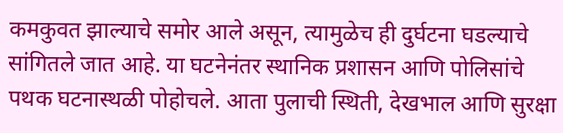कमकुवत झाल्याचे समोर आले असून, त्यामुळेच ही दुर्घटना घडल्याचे सांगितले जात आहे. या घटनेनंतर स्थानिक प्रशासन आणि पोलिसांचे पथक घटनास्थळी पोहोचले. आता पुलाची स्थिती, देखभाल आणि सुरक्षा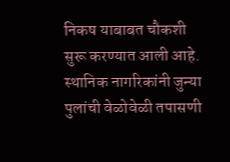निकष याबाबत चौकशी सुरू करण्यात आली आहे. स्थानिक नागरिकांनी जुन्या पुलांची वेळोवेळी तपासणी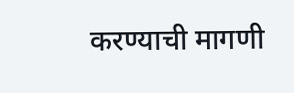करण्याची मागणी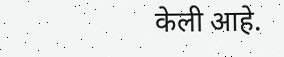केली आहे.